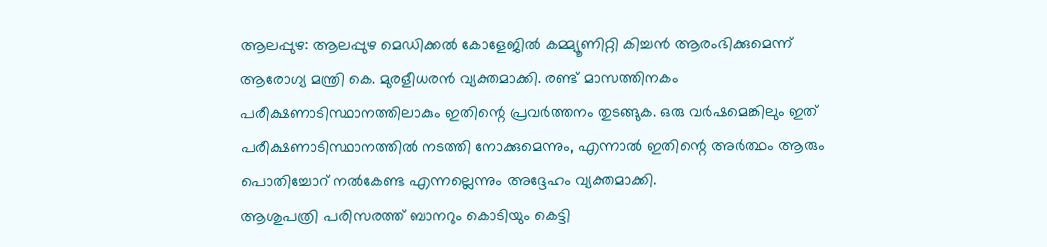ആലപ്പുഴ: ആലപ്പുഴ മെഡിക്കൽ കോളേജിൽ കമ്മ്യൂണിറ്റി കിച്ചൻ ആരംഭിക്കുമെന്ന് ആരോഗ്യ മന്ത്രി കെ. മുരളീധരൻ വ്യക്തമാക്കി. രണ്ട് മാസത്തിനകം പരീക്ഷണാടിസ്ഥാനത്തിലാകും ഇതിന്റെ പ്രവർത്തനം തുടങ്ങുക. ഒരു വർഷമെങ്കിലും ഇത് പരീക്ഷണാടിസ്ഥാനത്തിൽ നടത്തി നോക്കുമെന്നും, എന്നാൽ ഇതിന്റെ അർത്ഥം ആരും പൊതിച്ചോറ് നൽകേണ്ട എന്നല്ലെന്നും അദ്ദേഹം വ്യക്തമാക്കി.
ആശുപത്രി പരിസരത്ത് ബാനറും കൊടിയും കെട്ടി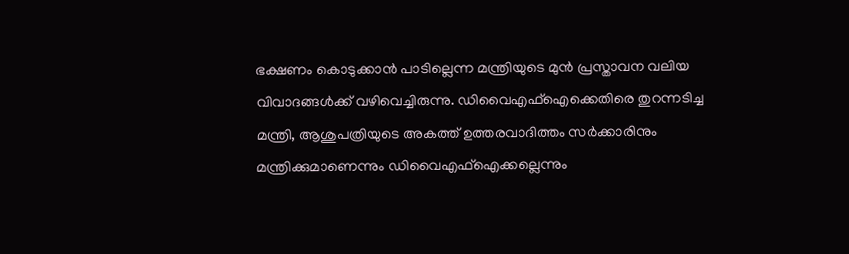ഭക്ഷണം കൊടുക്കാൻ പാടില്ലെന്ന മന്ത്രിയുടെ മുൻ പ്രസ്താവന വലിയ വിവാദങ്ങൾക്ക് വഴിവെച്ചിരുന്നു. ഡിവൈഎഫ്ഐക്കെതിരെ തുറന്നടിച്ച മന്ത്രി, ആശുപത്രിയുടെ അകത്ത് ഉത്തരവാദിത്തം സർക്കാരിനും മന്ത്രിക്കുമാണെന്നും ഡിവൈഎഫ്ഐക്കല്ലെന്നും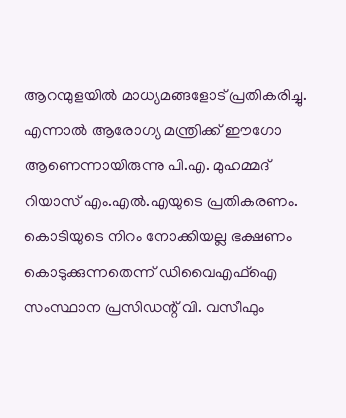ആറന്മുളയിൽ മാധ്യമങ്ങളോട് പ്രതികരിച്ചു.
എന്നാൽ ആരോഗ്യ മന്ത്രിക്ക് ഈഗോ ആണെന്നായിരുന്നു പി.എ. മുഹമ്മദ് റിയാസ് എം.എൽ.എയുടെ പ്രതികരണം. കൊടിയുടെ നിറം നോക്കിയല്ല ഭക്ഷണം കൊടുക്കുന്നതെന്ന് ഡിവൈഎഫ്ഐ സംസ്ഥാന പ്രസിഡന്റ് വി. വസീഫും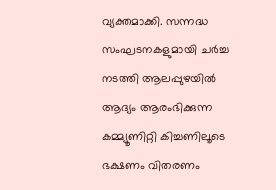വ്യക്തമാക്കി. സന്നദ്ധ സംഘടനകളുമായി ചർച്ച നടത്തി ആലപ്പുഴയിൽ ആദ്യം ആരംഭിക്കുന്ന കമ്മ്യൂണിറ്റി കിച്ചണിലൂടെ ഭക്ഷണം വിതരണം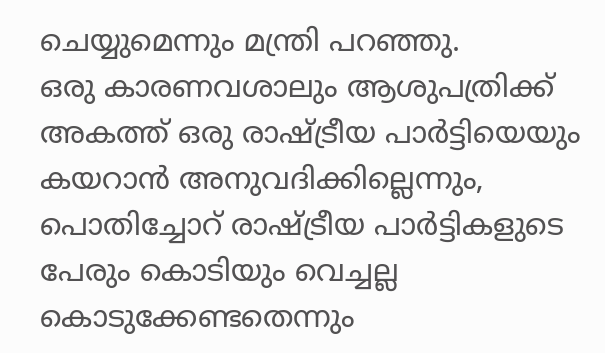ചെയ്യുമെന്നും മന്ത്രി പറഞ്ഞു.
ഒരു കാരണവശാലും ആശുപത്രിക്ക് അകത്ത് ഒരു രാഷ്ട്രീയ പാർട്ടിയെയും കയറാൻ അനുവദിക്കില്ലെന്നും, പൊതിച്ചോറ് രാഷ്ട്രീയ പാർട്ടികളുടെ പേരും കൊടിയും വെച്ചല്ല കൊടുക്കേണ്ടതെന്നും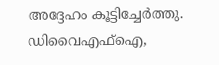അദ്ദേഹം കൂട്ടിച്ചേർത്തു. ഡിവൈഎഫ്ഐ,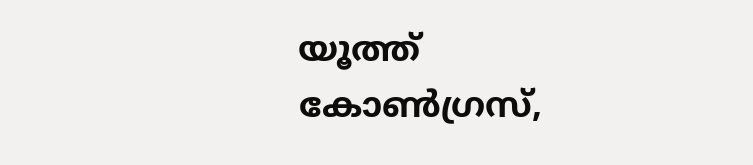യൂത്ത് കോൺഗ്രസ്,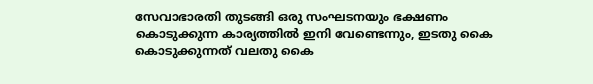സേവാഭാരതി തുടങ്ങി ഒരു സംഘടനയും ഭക്ഷണം കൊടുക്കുന്ന കാര്യത്തിൽ ഇനി വേണ്ടെന്നും, ഇടതു കൈ കൊടുക്കുന്നത് വലതു കൈ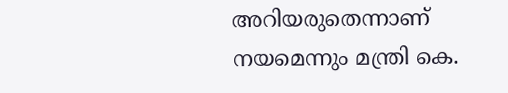അറിയരുതെന്നാണ് നയമെന്നും മന്ത്രി കെ.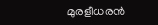മുരളീധരൻ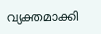വ്യക്തമാക്കി